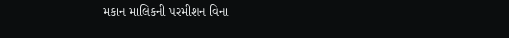મકાન માલિકની પરમીશન વિના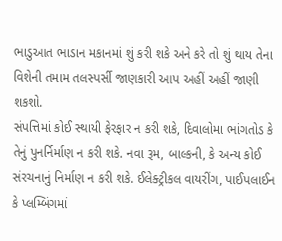ભાડુઆત ભાડાન મકાનમાં શું કરી શકે અને કરે તો શું થાય તેના વિશેની તમામ તલસ્પર્સી જાણકારી આપ અહીં અહીં જાણી શકશો.
સંપત્તિમાં કોઈ સ્થાયી ફેરફાર ન કરી શકે, દિવાલોમા ભાંગતોડ કે તેનું પુનર્નિર્માણ ન કરી શકે. નવા રૂમ, બાલ્કની, કે અન્ય કોઈ સંરચનાનું નિર્માણ ન કરી શકે. ઈલેક્ટ્રીકલ વાયરીંગ, પાઈપલાઈન કે પ્લમ્બિંગમાં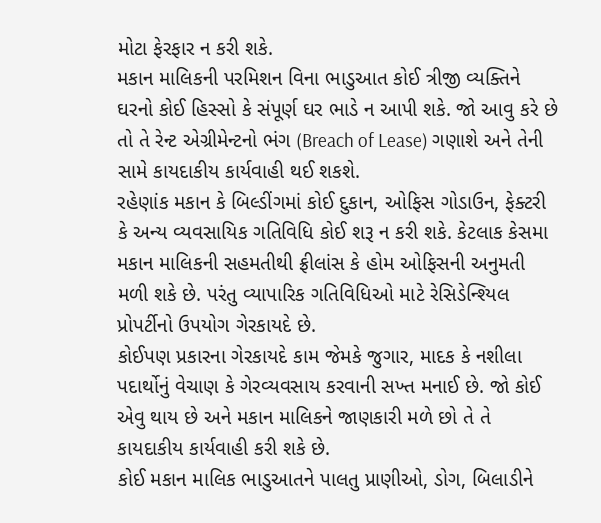મોટા ફેરફાર ન કરી શકે.
મકાન માલિકની પરમિશન વિના ભાડુઆત કોઈ ત્રીજી વ્યક્તિને ઘરનો કોઈ હિસ્સો કે સંપૂર્ણ ઘર ભાડે ન આપી શકે. જો આવુ કરે છે તો તે રેન્ટ એગ્રીમેન્ટનો ભંગ (Breach of Lease) ગણાશે અને તેની સામે કાયદાકીય કાર્યવાહી થઈ શકશે.
રહેણાંક મકાન કે બિલ્ડીંગમાં કોઈ દુકાન, ઓફિસ ગોડાઉન, ફેક્ટરી કે અન્ય વ્યવસાયિક ગતિવિધિ કોઈ શરૂ ન કરી શકે. કેટલાક કેસમા મકાન માલિકની સહમતીથી ફ્રીલાંસ કે હોમ ઓફિસની અનુમતી મળી શકે છે. પરંતુ વ્યાપારિક ગતિવિધિઓ માટે રેસિડેન્શ્યિલ પ્રોપર્ટીનો ઉપયોગ ગેરકાયદે છે.
કોઈપણ પ્રકારના ગેરકાયદે કામ જેમકે જુગાર, માદક કે નશીલા પદાર્થોનું વેચાણ કે ગેરવ્યવસાય કરવાની સખ્ત મનાઈ છે. જો કોઈ એવુ થાય છે અને મકાન માલિકને જાણકારી મળે છો તે તે કાયદાકીય કાર્યવાહી કરી શકે છે.
કોઈ મકાન માલિક ભાડુઆતને પાલતુ પ્રાણીઓ, ડોગ, બિલાડીને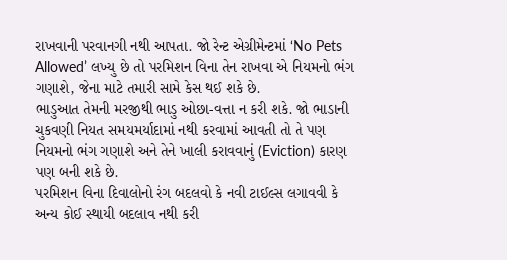રાખવાની પરવાનગી નથી આપતા. જો રેન્ટ એગ્રીમેન્ટમાં ‘No Pets Allowed’ લખ્યુ છે તો પરમિશન વિના તેન રાખવા એ નિયમનો ભંગ ગણાશે, જેના માટે તમારી સામે કેસ થઈ શકે છે.
ભાડુઆત તેમની મરજીથી ભાડુ ઓછા-વત્તા ન કરી શકે. જો ભાડાની ચુકવણી નિયત સમયમર્યાદામાં નથી કરવામાં આવતી તો તે પણ નિયમનો ભંગ ગણાશે અને તેને ખાલી કરાવવાનું (Eviction) કારણ પણ બની શકે છે.
પરમિશન વિના દિવાલોનો રંગ બદલવો કે નવી ટાઈલ્સ લગાવવી કે અન્ય કોઈ સ્થાયી બદલાવ નથી કરી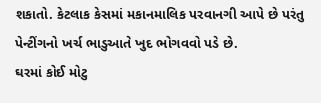શકાતો. કેટલાક કેસમાં મકાનમાલિક પરવાનગી આપે છે પરંતુ પેન્ટીંગનો ખર્ચ ભાડુઆતે ખુદ ભોગવવો પડે છે.
ઘરમાં કોઈ મોટુ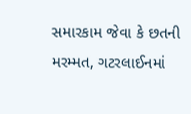સમારકામ જેવા કે છતની મરમ્મત, ગટરલાઈનમાં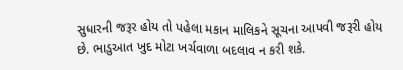સુધારની જરૂર હોય તો પહેલા મકાન માલિકને સૂચના આપવી જરૂરી હોય છે. ભાડુઆત ખુદ મોટા ખર્ચવાળા બદલાવ ન કરી શકે.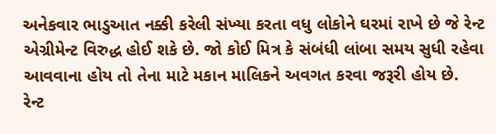અનેકવાર ભાડુઆત નક્કી કરેલી સંખ્યા કરતા વધુ લોકોને ઘરમાં રાખે છે જે રેન્ટ એગ્રીમેન્ટ વિરુદ્ધ હોઈ શકે છે. જો કોઈ મિત્ર કે સંબંધી લાંબા સમય સુધી રહેવા આવવાના હોય તો તેના માટે મકાન માલિકને અવગત કરવા જરૂરી હોય છે.
રેન્ટ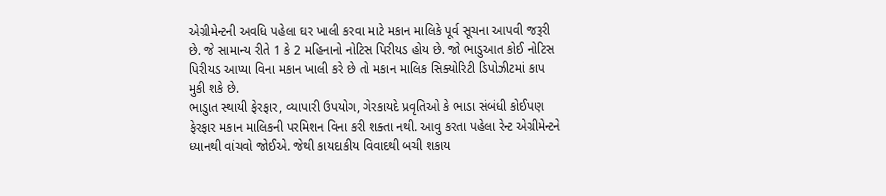એગ્રીમેન્ટની અવધિ પહેલા ઘર ખાલી કરવા માટે મકાન માલિકે પૂર્વ સૂચના આપવી જરૂરી છે. જે સામાન્ય રીતે 1 કે 2 મહિનાનો નોટિસ પિરીયડ હોય છે. જો ભાડુઆત કોઈ નોટિસ પિરીયડ આપ્યા વિના મકાન ખાલી કરે છે તો મકાન માલિક સિક્યોરિટી ડિપોઝીટમાં કાપ મુકી શકે છે.
ભાડુાત સ્થાયી ફેરફાર, વ્યાપારી ઉપયોગ, ગેરકાયદે પ્રવૃતિઓ કે ભાડા સંબંધી કોઈપણ ફેરફાર મકાન માલિકની પરમિશન વિના કરી શક્તા નથી. આવુ કરતા પહેલા રેન્ટ એગ્રીમેન્ટને ધ્યાનથી વાંચવો જોઈએ. જેથી કાયદાકીય વિવાદથી બચી શકાય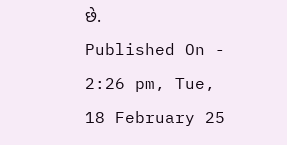છે.
Published On - 2:26 pm, Tue, 18 February 25